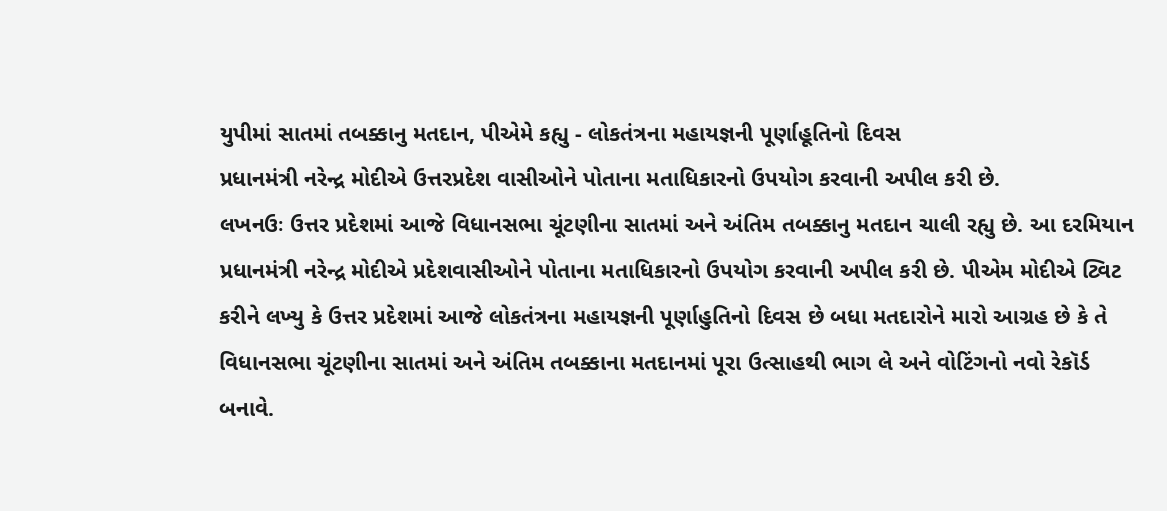યુપીમાં સાતમાં તબક્કાનુ મતદાન, પીએમે કહ્યુ - લોકતંત્રના મહાયજ્ઞની પૂર્ણાહૂતિનો દિવસ
પ્રધાનમંત્રી નરેન્દ્ર મોદીએ ઉત્તરપ્રદેશ વાસીઓને પોતાના મતાધિકારનો ઉપયોગ કરવાની અપીલ કરી છે.
લખનઉઃ ઉત્તર પ્રદેશમાં આજે વિધાનસભા ચૂંટણીના સાતમાં અને અંતિમ તબક્કાનુ મતદાન ચાલી રહ્યુ છે. આ દરમિયાન પ્રધાનમંત્રી નરેન્દ્ર મોદીએ પ્રદેશવાસીઓને પોતાના મતાધિકારનો ઉપયોગ કરવાની અપીલ કરી છે. પીએમ મોદીએ ટ્વિટ કરીને લખ્યુ કે ઉત્તર પ્રદેશમાં આજે લોકતંત્રના મહાયજ્ઞની પૂર્ણાહુતિનો દિવસ છે બધા મતદારોને મારો આગ્રહ છે કે તે વિધાનસભા ચૂંટણીના સાતમાં અને અંતિમ તબક્કાના મતદાનમાં પૂરા ઉત્સાહથી ભાગ લે અને વોટિંગનો નવો રેકૉર્ડ બનાવે.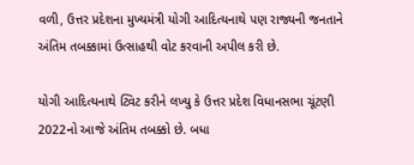વળી, ઉત્તર પ્રદેશના મુખ્યમંત્રી યોગી આદિત્યનાથે પણ રાજ્યની જનતાને અંતિમ તબક્કામાં ઉત્સાહથી વોટ કરવાની અપીલ કરી છે.

યોગી આદિત્યનાથે ટ્વિટ કરીને લખ્યુ કે ઉત્તર પ્રદેશ વિધાનસભા ચૂંટણી 2022નો આજે અંતિમ તબક્કો છે. બધા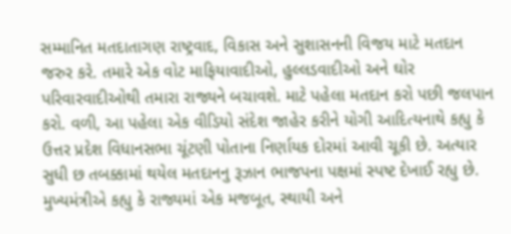સમ્માનિત મતદાતાગણ રાષ્ટ્રવાદ, વિકાસ અને સુશાસનની વિજય માટે મતદાન જરુર કરે. તમારે એક વોટ માફિયાવાદીઓ, હુલ્લડવાદીઓ અને ઘોર પરિવારવાદીઓથી તમારા રાજ્યને બચાવશે. માટે પહેલા મતદાન કરો પછી જલપાન કરો. વળી, આ પહેલા એક વીડિયો સંદેશ જાહેર કરીને યોગી આદિત્યનાથે કહ્યુ કે ઉત્તર પ્રદેશ વિધાનસભા ચૂંટણી પોતાના નિર્ણાયક દોરમાં આવી ચૂકી છે. અત્યાર સુધી છ તબક્કામાં થયેલ મતદાનનુ રૂઝાન ભાજપના પક્ષમાં સ્પષ્ટ દેખાઈ રહ્યુ છે.
મુખ્યમંત્રીએ કહ્યુ કે રાજ્યમાં એક મજબૂત, સ્થાયી અને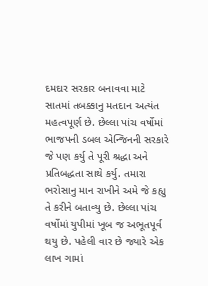દમદાર સરકાર બનાવવા માટે સાતમાં તબક્કાનુ મતદાન અત્યંત મહત્વપૂર્ણ છે. છેલ્લા પાંચ વર્ષોમાં ભાજપની ડબલ એન્જિનની સરકારે જે પણ કર્યુ તે પૂરી શ્રદ્ધા અને પ્રતિબદ્ધતા સાથે કર્યુ. તમારા ભરોસાનુ માન રાખીને અમે જે કહ્યુ તે કરીને બતાવ્યુ છે. છેલ્લા પાંચ વર્ષોમાં યુપીમાં ખૂબ જ અભૂતપૂર્વ થયુ છે. પહેલી વાર છે જ્યારે એક લાખ ગામાં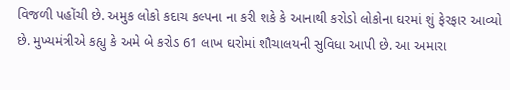વિજળી પહોંચી છે. અમુક લોકો કદાચ કલ્પના ના કરી શકે કે આનાથી કરોડો લોકોના ઘરમાં શું ફેરફાર આવ્યો છે. મુખ્યમંત્રીએ કહ્યુ કે અમે બે કરોડ 61 લાખ ઘરોમાં શૌચાલયની સુવિધા આપી છે. આ અમારા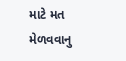માટે મત મેળવવાનુ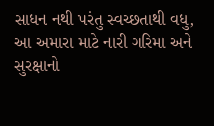સાધન નથી પરંતુ સ્વચ્છતાથી વધુ, આ અમારા માટે નારી ગરિમા અને સુરક્ષાનો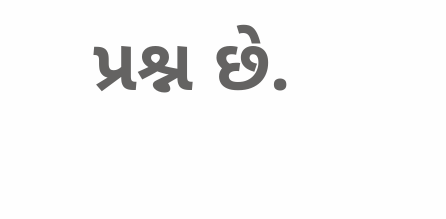પ્રશ્ન છે.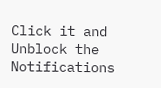Click it and Unblock the Notifications